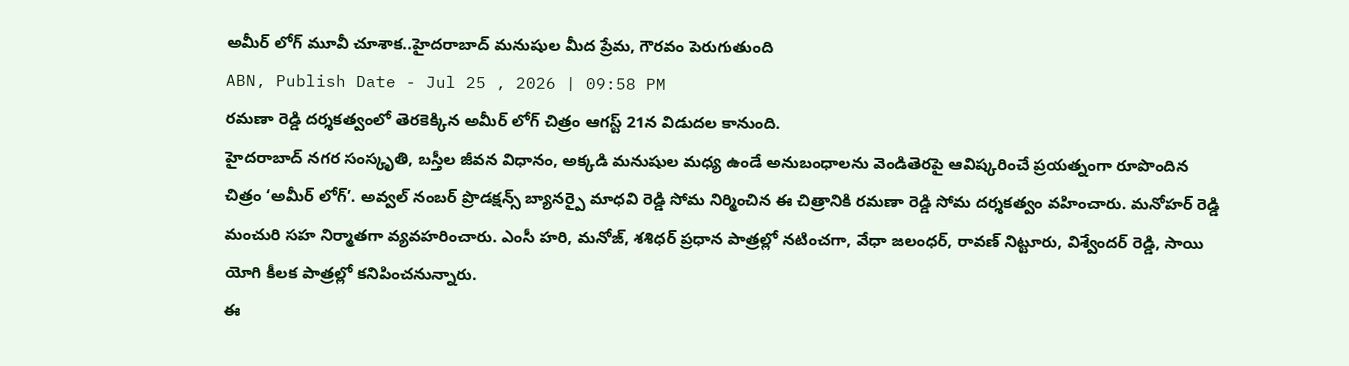అమీర్ లోగ్ మూవీ చూశాక..హైదరాబాద్ మనుషుల మీద ప్రేమ, గౌరవం పెరుగుతుంది
ABN, Publish Date - Jul 25 , 2026 | 09:58 PM
రమణా రెడ్డి దర్శకత్వంలో తెరకెక్కిన అమీర్ లోగ్ చిత్రం ఆగస్ట్ 21న విడుదల కానుంది.
హైదరాబాద్ నగర సంస్కృతి, బస్తీల జీవన విధానం, అక్కడి మనుషుల మధ్య ఉండే అనుబంధాలను వెండితెరపై ఆవిష్కరించే ప్రయత్నంగా రూపొందిన చిత్రం ‘అమీర్ లోగ్’. అవ్వల్ నంబర్ ప్రొడక్షన్స్ బ్యానర్పై మాధవి రెడ్డి సోమ నిర్మించిన ఈ చిత్రానికి రమణా రెడ్డి సోమ దర్శకత్వం వహించారు. మనోహర్ రెడ్డి మంచురి సహ నిర్మాతగా వ్యవహరించారు. ఎంసీ హరి, మనోజ్, శశిధర్ ప్రధాన పాత్రల్లో నటించగా, వేధా జలంధర్, రావణ్ నిట్టూరు, విశ్వేందర్ రెడ్డి, సాయి యోగి కీలక పాత్రల్లో కనిపించనున్నారు.
ఈ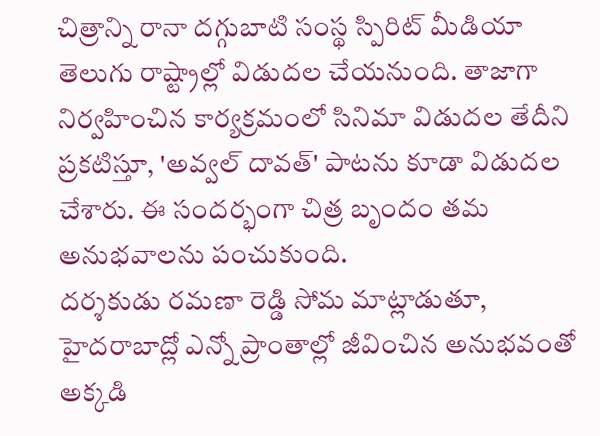చిత్రాన్ని రానా దగ్గుబాటి సంస్థ స్పిరిట్ మీడియా తెలుగు రాష్ట్రాల్లో విడుదల చేయనుంది. తాజాగా నిర్వహించిన కార్యక్రమంలో సినిమా విడుదల తేదీని ప్రకటిస్తూ, 'అవ్వల్ దావత్' పాటను కూడా విడుదల చేశారు. ఈ సందర్భంగా చిత్ర బృందం తమ అనుభవాలను పంచుకుంది.
దర్శకుడు రమణా రెడ్డి సోమ మాట్లాడుతూ, హైదరాబాద్లో ఎన్నో ప్రాంతాల్లో జీవించిన అనుభవంతో అక్కడి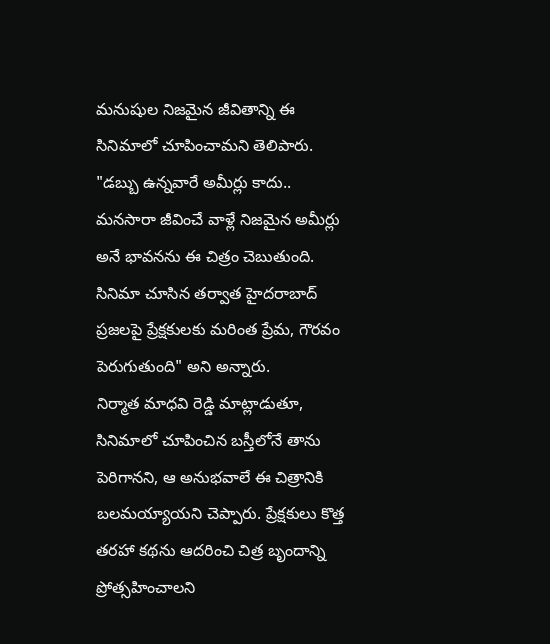మనుషుల నిజమైన జీవితాన్ని ఈ సినిమాలో చూపించామని తెలిపారు. "డబ్బు ఉన్నవారే అమీర్లు కాదు.. మనసారా జీవించే వాళ్లే నిజమైన అమీర్లు అనే భావనను ఈ చిత్రం చెబుతుంది. సినిమా చూసిన తర్వాత హైదరాబాద్ ప్రజలపై ప్రేక్షకులకు మరింత ప్రేమ, గౌరవం పెరుగుతుంది" అని అన్నారు.
నిర్మాత మాధవి రెడ్డి మాట్లాడుతూ, సినిమాలో చూపించిన బస్తీలోనే తాను పెరిగానని, ఆ అనుభవాలే ఈ చిత్రానికి బలమయ్యాయని చెప్పారు. ప్రేక్షకులు కొత్త తరహా కథను ఆదరించి చిత్ర బృందాన్ని ప్రోత్సహించాలని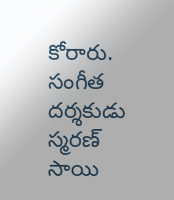కోరారు. సంగీత దర్శకుడు స్మరణ్ సాయి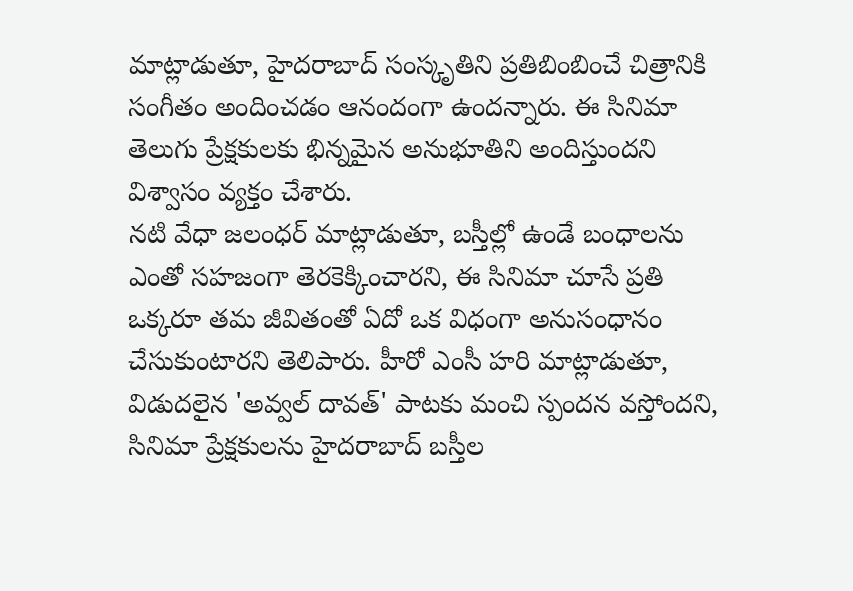మాట్లాడుతూ, హైదరాబాద్ సంస్కృతిని ప్రతిబింబించే చిత్రానికి సంగీతం అందించడం ఆనందంగా ఉందన్నారు. ఈ సినిమా తెలుగు ప్రేక్షకులకు భిన్నమైన అనుభూతిని అందిస్తుందని విశ్వాసం వ్యక్తం చేశారు.
నటి వేధా జలంధర్ మాట్లాడుతూ, బస్తీల్లో ఉండే బంధాలను ఎంతో సహజంగా తెరకెక్కించారని, ఈ సినిమా చూసే ప్రతి ఒక్కరూ తమ జీవితంతో ఏదో ఒక విధంగా అనుసంధానం చేసుకుంటారని తెలిపారు. హీరో ఎంసీ హరి మాట్లాడుతూ, విడుదలైన 'అవ్వల్ దావత్' పాటకు మంచి స్పందన వస్తోందని, సినిమా ప్రేక్షకులను హైదరాబాద్ బస్తీల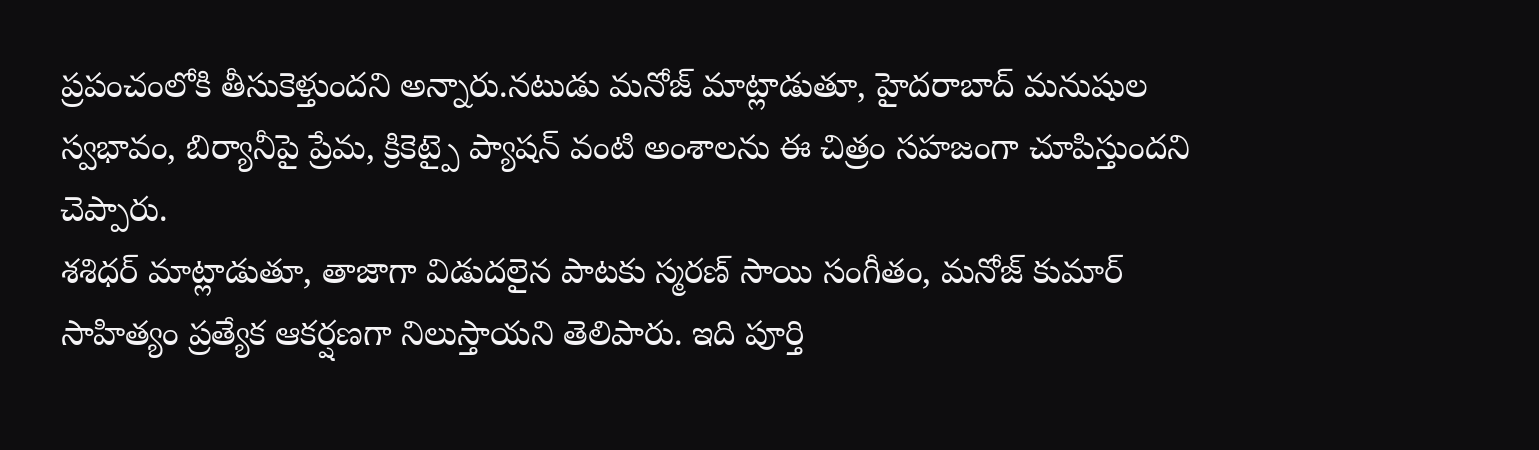ప్రపంచంలోకి తీసుకెళ్తుందని అన్నారు.నటుడు మనోజ్ మాట్లాడుతూ, హైదరాబాద్ మనుషుల స్వభావం, బిర్యానీపై ప్రేమ, క్రికెట్పై ప్యాషన్ వంటి అంశాలను ఈ చిత్రం సహజంగా చూపిస్తుందని చెప్పారు.
శశిధర్ మాట్లాడుతూ, తాజాగా విడుదలైన పాటకు స్మరణ్ సాయి సంగీతం, మనోజ్ కుమార్ సాహిత్యం ప్రత్యేక ఆకర్షణగా నిలుస్తాయని తెలిపారు. ఇది పూర్తి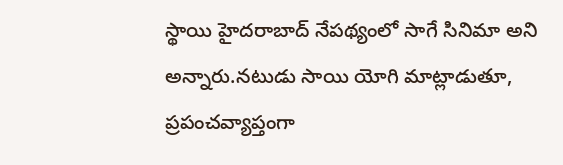స్థాయి హైదరాబాద్ నేపథ్యంలో సాగే సినిమా అని అన్నారు.నటుడు సాయి యోగి మాట్లాడుతూ, ప్రపంచవ్యాప్తంగా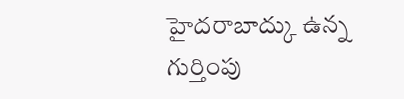హైదరాబాద్కు ఉన్న గుర్తింపు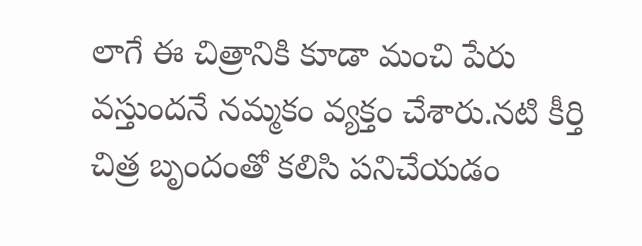లాగే ఈ చిత్రానికి కూడా మంచి పేరు వస్తుందనే నమ్మకం వ్యక్తం చేశారు.నటి కీర్తి చిత్ర బృందంతో కలిసి పనిచేయడం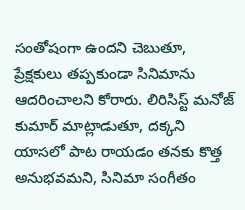సంతోషంగా ఉందని చెబుతూ, ప్రేక్షకులు తప్పకుండా సినిమాను ఆదరించాలని కోరారు. లిరిసిస్ట్ మనోజ్ కుమార్ మాట్లాడుతూ, దక్కని యాసలో పాట రాయడం తనకు కొత్త అనుభవమని, సినిమా సంగీతం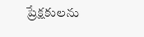ప్రేక్షకులను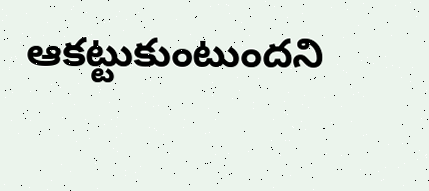ఆకట్టుకుంటుందని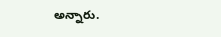అన్నారు.